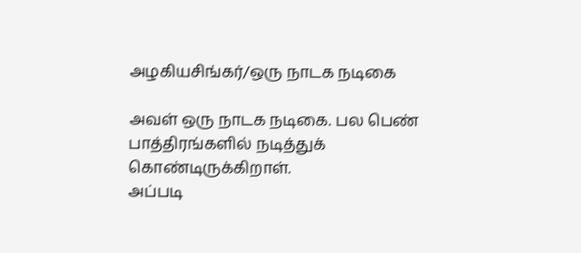அழகியசிங்கர்/ஒரு நாடக நடிகை

அவள் ஒரு நாடக நடிகை. பல பெண் பாத்திரங்களில் நடித்துக் கொண்டிருக்கிறாள்.
அப்படி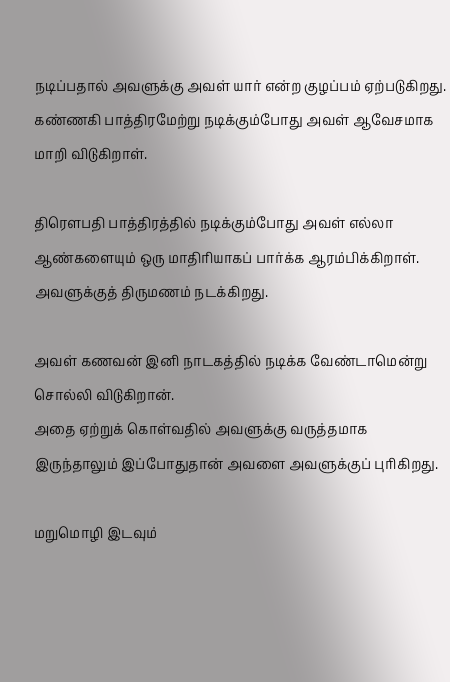நடிப்பதால் அவளுக்கு அவள் யார் என்ற குழப்பம் ஏற்படுகிறது. கண்ணகி பாத்திரமேற்று நடிக்கும்போது அவள் ஆவேசமாக மாறி விடுகிறாள்.

திரௌபதி பாத்திரத்தில் நடிக்கும்போது அவள் எல்லா ஆண்களையும் ஒரு மாதிரியாகப் பார்க்க ஆரம்பிக்கிறாள்.
அவளுக்குத் திருமணம் நடக்கிறது.

அவள் கணவன் இனி நாடகத்தில் நடிக்க வேண்டாமென்று சொல்லி விடுகிறான்.
அதை ஏற்றுக் கொள்வதில் அவளுக்கு வருத்தமாக இருந்தாலும் இப்போதுதான் அவளை அவளுக்குப் புரிகிறது.

மறுமொழி இடவும்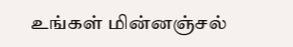உங்கள் மின்னஞ்சல்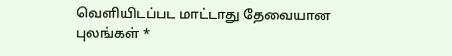வெளியிடப்பட மாட்டாது தேவையான புலங்கள் *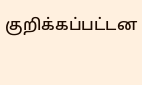குறிக்கப்பட்டன